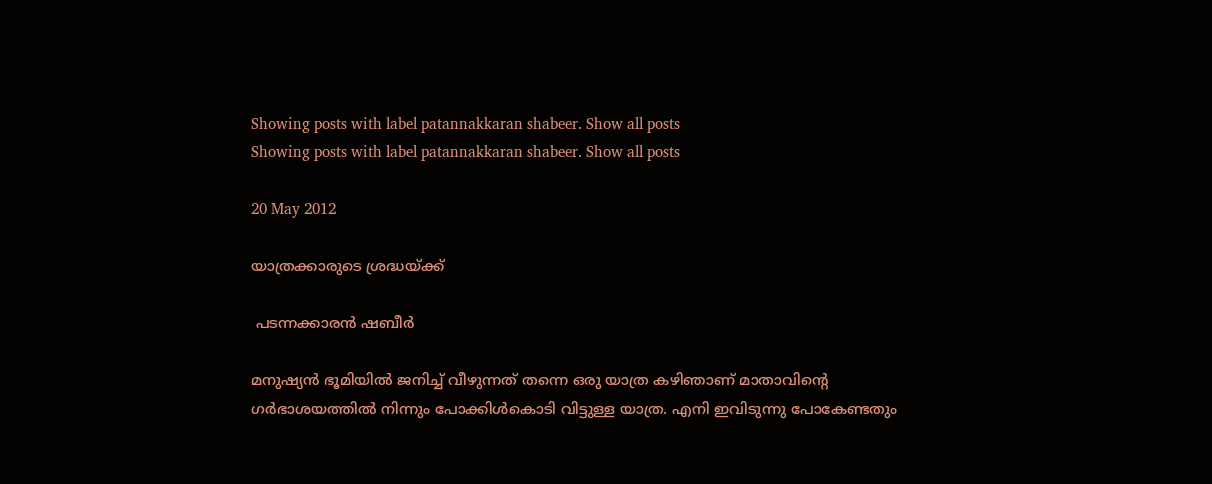Showing posts with label patannakkaran shabeer. Show all posts
Showing posts with label patannakkaran shabeer. Show all posts

20 May 2012

യാത്രക്കാരുടെ ശ്രദ്ധയ്ക്ക്

 പടന്നക്കാരൻ ഷബീർ

മനുഷ്യന്‍ ഭൂമിയില്‍ ജനിച്ച് വീഴുന്നത് തന്നെ ഒരു യാത്ര കഴിഞാണ് മാതാവിന്റെ ഗര്‍ഭാശയത്തില്‍ നിന്നും പോക്കിള്‍കൊടി വിട്ടുള്ള യാത്ര. എനി ഇവിടുന്നു പോകേണ്ടതും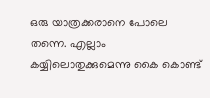ഒരു യാത്രക്കരാനെ പോലെ തന്നെ. എല്ലാം കയ്യിലൊതുക്കുമെന്നു കൈ കൊണ്ട്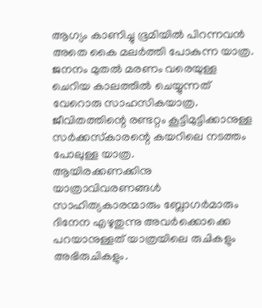ആഗ്യം കാണിച്ചു ഭൂമിയില്‍ പിറന്നവന്‍ അതെ കൈ മലര്‍ത്തി പോകുന്ന യാത്ര. ജനനം മുതല്‍ മരണം വരെയുള്ള ചെറിയ കാലത്തില്‍ ചെയ്യുന്നത് വേറൊരു സാഹസികയാത്ര. ജീവിതത്തിന്റെ രണ്ടറ്റം കൂട്ടിമുട്ടിക്കാനുള്ള സര്‍ക്കസ്‌കാരന്റെ കയറിലെ നടത്തം പോലുള്ള യാത്ര.
ആയിരക്കണക്കിനു യാത്രാവിവരണങ്ങള്‍ സാഹിത്യകാരന്മാരും ബ്ലോഗര്‍മാരും ദിനേന എഴുതുന്നു അവര്‍ക്കൊക്കെ പറയാനുള്ളത് യാത്രയിലെ രുചികളും അഭിരുചികളും.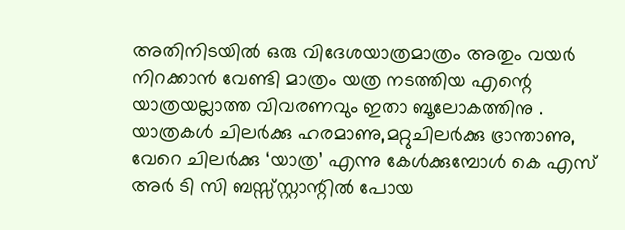അതിനിടയില്‍ ഒരു വിദേശയാത്രമാത്രം അതും വയര്‍ നിറക്കാന്‍ വേണ്ടി മാത്രം യത്ര നടത്തിയ എന്റെ യാത്രയല്ലാത്ത വിവരണവും ഇതാ ബൂലോകത്തിനു .
യാത്രകള്‍ ചിലര്‍ക്കു ഹരമാണു,മറ്റുചിലര്‍ക്കു ഭ്രാന്താണു, വേറെ ചിലര്‍ക്കു ‘യാത്ര’ എന്നു കേള്‍ക്കുമ്പോള്‍ കെ എസ് അര്‍ ടി സി ബസ്സ്സ്റ്റാന്റില്‍ പോയ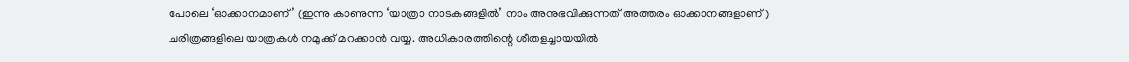പോലെ ‘ഓക്കാനമാണ്’ (ഇന്നു കാണുന്ന ‘യാത്രാ നാടകങ്ങളില്‍’ നാം അനുഭവിക്കുന്നത് അത്തരം ഓക്കാനങ്ങളാണ്)
ചരിത്രങ്ങളിലെ യാത്രകള്‍ നമുക്ക് മറക്കാന്‍ വയ്യ. അധികാരത്തിന്റെ ശീതളച്ചായയില്‍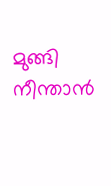മുങ്ങി നീന്താന്‍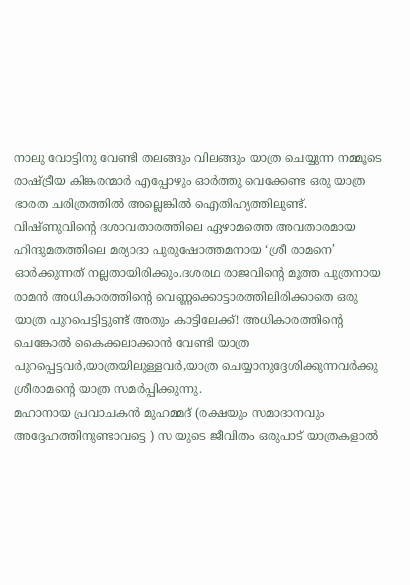നാലു വോട്ടിനു വേണ്ടി തലങ്ങും വിലങ്ങും യാത്ര ചെയ്യുന്ന നമ്മൂടെ രാഷ്ട്രീയ കിങ്കരന്മാര്‍ എപ്പോഴും ഓര്‍ത്തു വെക്കേണ്ട ഒരു യാത്ര ഭാരത ചരിത്രത്തില്‍ അല്ലെങ്കില്‍ ഐതിഹ്യത്തിലുണ്ട്.
വിഷ്ണുവിന്റെ ദശാവതാരത്തിലെ ഏഴാമത്തെ അവതാരമായ ഹിന്ദുമതത്തിലെ മര്യാദാ പുരുഷോത്തമനായ ‘ശ്രീ രാമനെ’ ഓര്‍ക്കുന്നത് നല്ലതായിരിക്കും.ദശരഥ രാജവിന്റെ മൂത്ത പുത്രനായ രാമന്‍ അധികാരത്തിന്റെ വെണ്ണക്കൊട്ടാരത്തിലിരിക്കാതെ ഒരു യാത്ര പുറപെട്ടിട്ടുണ്ട് അതും കാട്ടിലേക്ക്! അധികാരത്തിന്റെ ചെങ്കോല്‍ കൈക്കലാക്കാന്‍ വേണ്ടി യാത്ര പുറപ്പെട്ടവര്‍,യാത്രയിലുള്ളവര്‍,യാത്ര ചെയ്യാനുദ്ദേശിക്കുന്നവര്‍ക്കു ശ്രീരാമന്റെ യാത്ര സമര്‍പ്പിക്കുന്നു.
മഹാനായ പ്രവാചകന്‍ മുഹമ്മദ് (രക്ഷയും സമാദാനവും അദ്ദേഹത്തിനുണ്ടാവട്ടെ ) സ യുടെ ജീവിതം ഒരുപാട് യാത്രകളാല്‍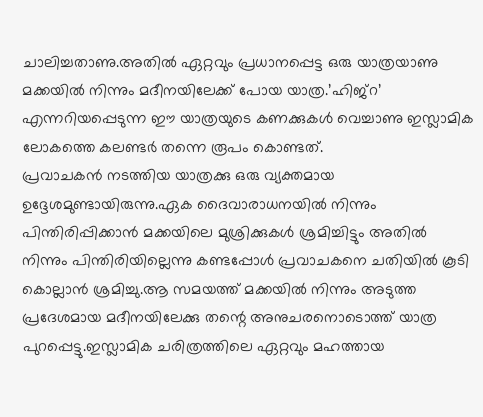ചാലിച്ചതാണു.അതില്‍ ഏറ്റവും പ്രധാനപ്പെട്ട ഒരു യാത്രയാണു മക്കയില്‍ നിന്നും മദീനയിലേക്ക് പോയ യാത്ര.’ഹിജ്‌റ’ എന്നറിയപ്പെടുന്ന ഈ യാത്രയുടെ കണക്കുകള്‍ വെച്ചാണു ഇസ്ലാമിക ലോകത്തെ കലണ്ടര്‍ തന്നെ രൂപം കൊണ്ടത്.
പ്രവാചകന്‍ നടത്തിയ യാത്രക്കു ഒരു വ്യക്തമായ ഉദ്ദേശമുണ്ടായിരുന്നു.ഏക ദൈവാരാധനയില്‍ നിന്നും പിന്തിരിപ്പിക്കാന്‍ മക്കയിലെ മുശ്രിക്കുകള്‍ ശ്രമിച്ചിട്ടും അതില്‍ നിന്നും പിന്തിരിയില്ലെന്നു കണ്ടപ്പോള്‍ പ്രവാചകനെ ചതിയില്‍ കൂടി കൊല്ലാന്‍ ശ്രമിച്ചു.ആ സമയത്ത് മക്കയില്‍ നിന്നും അടുത്ത പ്രദേശമായ മദീനയിലേക്കു തന്റെ അനുചരനൊടൊത്ത് യാത്ര പുറപ്പെട്ടു.ഇസ്ലാമിക ചരിത്രത്തിലെ ഏറ്റവും മഹത്തായ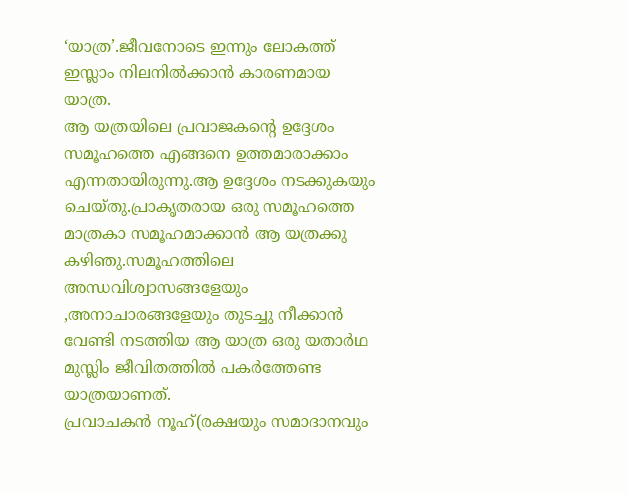‘യാത്ര’.ജീവനോടെ ഇന്നും ലോകത്ത് ഇസ്ലാം നിലനില്‍ക്കാന്‍ കാരണമായ യാത്ര.
ആ യത്രയിലെ പ്രവാജകന്റെ ഉദ്ദേശം സമൂഹത്തെ എങ്ങനെ ഉത്തമാരാക്കാം എന്നതായിരുന്നു.ആ ഉദ്ദേശം നടക്കുകയും ചെയ്തു.പ്രാകൃതരായ ഒരു സമൂഹത്തെ മാത്രകാ സമൂഹമാക്കാന്‍ ആ യത്രക്കു കഴിഞു.സമൂഹത്തിലെ അന്ധവിശ്വാസങ്ങളേയും ,അനാചാരങ്ങളേയും തുടച്ചു നീക്കാന്‍ വേണ്ടി നടത്തിയ ആ യാത്ര ഒരു യതാര്‍ഥ മുസ്ലിം ജീവിതത്തില്‍ പകര്‍ത്തേണ്ട യാത്രയാണത്.
പ്രവാചകന്‍ നൂഹ്(രക്ഷയും സമാദാനവും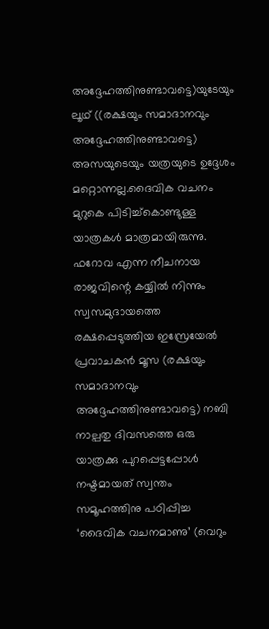അദ്ദേഹത്തിനുണ്ടാവട്ടെ)യുടേയും ലൂഥ് ((രക്ഷയും സമാദാനവും അദ്ദേഹത്തിനുണ്ടാവട്ടെ) അസയുടെയും യത്രയുടെ ഉദ്ദേശം മറ്റൊന്നല്ല.ദൈവിക വചനം മുറുകെ പിടിച്ച്‌കൊണ്ടുള്ള യാത്രകള്‍ മാത്രമായിരുന്നു.
ഫറോവ എന്ന നീചനായ രാജവിന്റെ കയ്യില്‍ നിന്നും സ്വസമുദായത്തെ രക്ഷപ്പെടുത്തിയ ഇസ്രേയേല്‍ പ്രവാചകന്‍ മൂസ (രക്ഷയും സമാദാനവും അദ്ദേഹത്തിനുണ്ടാവട്ടെ) നബി നാല്പതു ദിവസത്തെ ഒരു യാത്രക്കു പുറപ്പെട്ടപ്പോള്‍ നഷ്ടമായത് സ്വന്തം സമൂഹത്തിനു പഠിപ്പിച്ച ‘ദൈവിക വചനമാണു’ (വെറും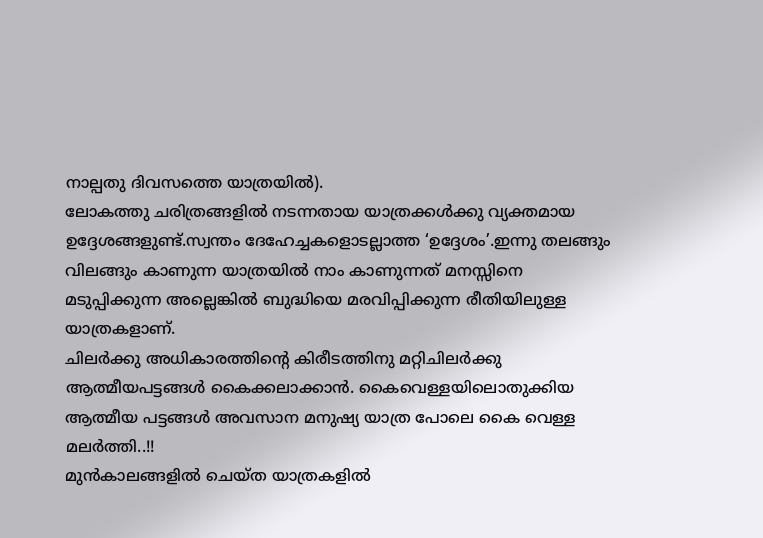നാല്പതു ദിവസത്തെ യാത്രയില്‍).
ലോകത്തു ചരിത്രങ്ങളില്‍ നടന്നതായ യാത്രക്കള്‍ക്കു വ്യക്തമായ ഉദ്ദേശങ്ങളുണ്ട്.സ്വന്തം ദേഹേച്ചകളൊടല്ലാത്ത ‘ഉദ്ദേശം’.ഇന്നു തലങ്ങും വിലങ്ങും കാണുന്ന യാത്രയില്‍ നാം കാണുന്നത് മനസ്സിനെ മടുപ്പിക്കുന്ന അല്ലെങ്കില്‍ ബുദ്ധിയെ മരവിപ്പിക്കുന്ന രീതിയിലുള്ള യാത്രകളാണ്.
ചിലര്‍ക്കു അധികാരത്തിന്റെ കിരീടത്തിനു മറ്റിചിലര്‍ക്കു ആത്മീയപട്ടങ്ങള്‍ കൈക്കലാക്കാന്‍. കൈവെള്ളയിലൊതുക്കിയ ആത്മീയ പട്ടങ്ങള്‍ അവസാന മനുഷ്യ യാത്ര പോലെ കൈ വെള്ള മലര്‍ത്തി..!!
മുന്‍കാലങ്ങളില്‍ ചെയ്ത യാത്രകളില്‍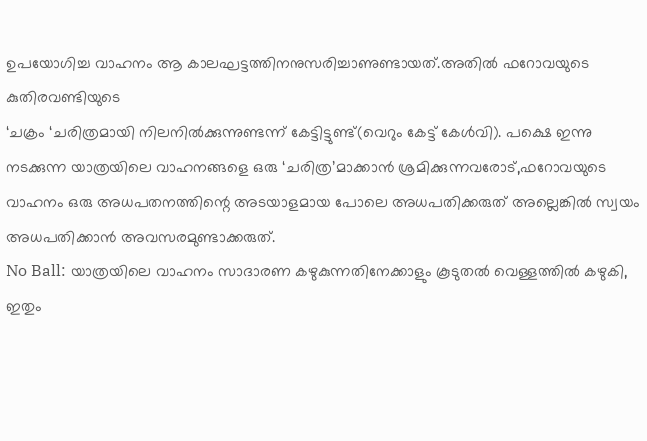ഉപയോഗിച്ച വാഹനം ആ കാലഘട്ടത്തിനനുസരിച്ചാണുണ്ടായത്.അതില്‍ ഫറോവയുടെ കുതിരവണ്ടിയുടെ
‘ചക്രം ‘ചരിത്രമായി നിലനില്‍ക്കുന്നുണ്ടന്ന് കേട്ടിട്ടുണ്ട്(വെറും കേട്ട് കേള്‍വി). പക്ഷെ ഇന്നു നടക്കുന്ന യാത്രയിലെ വാഹനങ്ങളെ ഒരു ‘ചരിത്ര’മാക്കാന്‍ ശ്രമിക്കുന്നവരോട്,ഫറോവയുടെ വാഹനം ഒരു അധപതനത്തിന്റെ അടയാളമായ പോലെ അധപതിക്കരുത് അല്ലെങ്കില്‍ സ്വയം അധപതിക്കാന്‍ അവസരമുണ്ടാക്കരുത്.
No Ball: യാത്രയിലെ വാഹനം സാദാരണ കഴുകുന്നതിനേക്കാളും കൂടുതല്‍ വെള്ളത്തില്‍ കഴുകി, ഇതും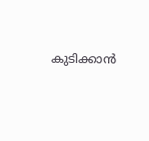കുടിക്കാന്‍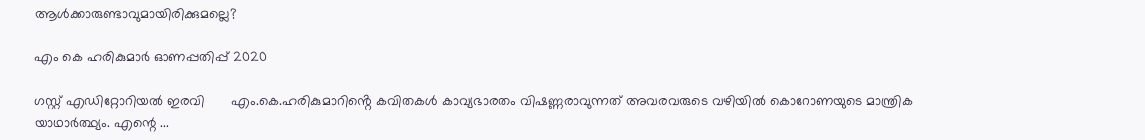ആള്‍ക്കാരുണ്ടാവുമായിരിക്കുമല്ലെ?

എം കെ ഹരികുമാർ ഓണപ്പതിപ്പ്‌ 2020

ഗസ്റ്റ് എഡിറ്റോറിയൽ ഇരവി       എം.കെ.ഹരികുമാറിൻ്റെ കവിതകൾ കാവ്യഭാരതം വിഷണ്ണരാവുന്നത് അവരവരുടെ വഴിയിൽ കൊറോണയുടെ മാന്ത്രിക യാഥാർത്ഥ്യം. എന്റെ ...